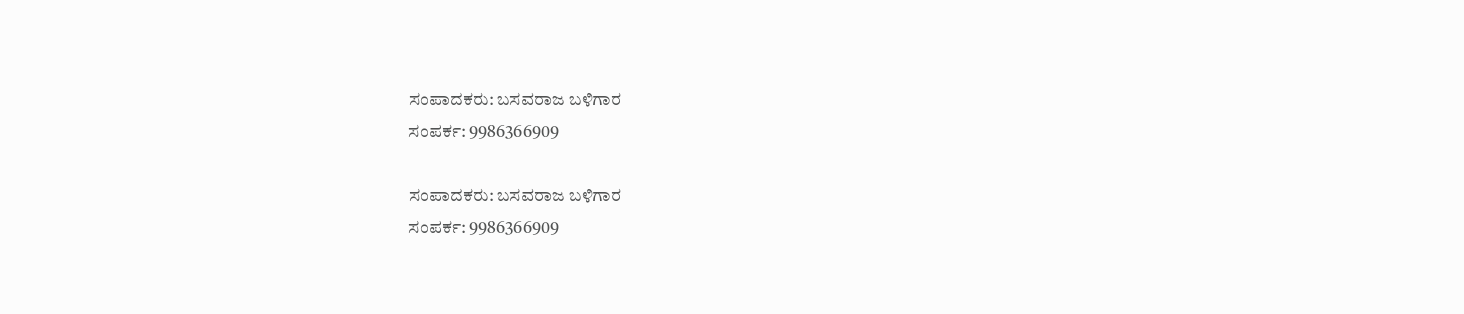ಸಂಪಾದಕರು: ಬಸವರಾಜ ಬಳಿಗಾರ
ಸಂಪರ್ಕ: 9986366909

ಸಂಪಾದಕರು: ಬಸವರಾಜ ಬಳಿಗಾರ
ಸಂಪರ್ಕ: 9986366909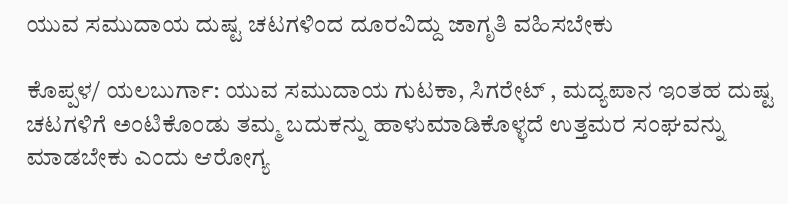ಯುವ ಸಮುದಾಯ ದುಷ್ಟ ಚಟಗಳಿಂದ ದೂರವಿದ್ದು ಜಾಗೃತಿ ವಹಿಸಬೇಕು

ಕೊಪ್ಪಳ/ ಯಲಬುರ್ಗಾ: ಯುವ ಸಮುದಾಯ ಗುಟಕಾ, ಸಿಗರೇಟ್ , ಮದ್ಯಪಾನ ಇಂತಹ ದುಷ್ಟ ಚಟಗಳಿಗೆ ಅಂಟಿಕೊಂಡು ತಮ್ಮ ಬದುಕನ್ನು ಹಾಳುಮಾಡಿಕೊಳ್ಳದೆ ಉತ್ತಮರ ಸಂಘವನ್ನು ಮಾಡಬೇಕು ಎಂದು ಆರೋಗ್ಯ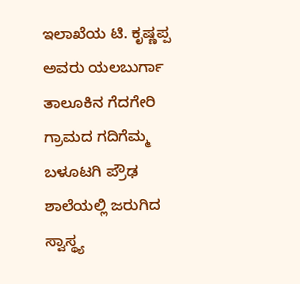ಇಲಾಖೆಯ ಟಿ. ಕೃಷ್ಣಪ್ಪ ಅವರು ಯಲಬುರ್ಗಾ ತಾಲೂಕಿನ ಗೆದಗೇರಿ ಗ್ರಾಮದ ಗದಿಗೆಮ್ಮ ಬಳೂಟಗಿ ಪ್ರೌಢ ಶಾಲೆಯಲ್ಲಿ ಜರುಗಿದ ಸ್ವಾಸ್ಥ್ಯ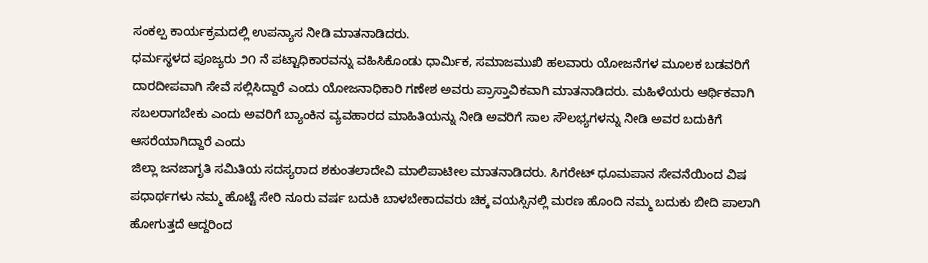ಸಂಕಲ್ಪ ಕಾರ್ಯಕ್ರಮದಲ್ಲಿ ಉಪನ್ಯಾಸ ನೀಡಿ ಮಾತನಾಡಿದರು.
ಧರ್ಮಸ್ಥಳದ ಪೂಜ್ಯರು ೨೧ ನೆ ಪಟ್ಟಾಧಿಕಾರವನ್ನು ವಹಿಸಿಕೊಂಡು ಧಾರ್ಮಿಕ, ಸಮಾಜಮುಖಿ ಹಲವಾರು ಯೋಜನೆಗಳ ಮೂಲಕ ಬಡವರಿಗೆ ದಾರದೀಪವಾಗಿ ಸೇವೆ ಸಲ್ಲಿಸಿದ್ದಾರೆ ಎಂದು ಯೋಜನಾಧಿಕಾರಿ ಗಣೇಶ ಅವರು ಪ್ರಾಸ್ತಾವಿಕವಾಗಿ ಮಾತನಾಡಿದರು. ಮಹಿಳೆಯರು ಆರ್ಥಿಕವಾಗಿ ಸಬಲರಾಗಬೇಕು ಎಂದು ಅವರಿಗೆ ಬ್ಯಾಂಕಿನ ವ್ಯವಹಾರದ ಮಾಹಿತಿಯನ್ನು ನೀಡಿ ಅವರಿಗೆ ಸಾಲ ಸೌಲಭ್ಯಗಳನ್ನು ನೀಡಿ ಅವರ ಬದುಕಿಗೆ ಆಸರೆಯಾಗಿದ್ದಾರೆ ಎಂದು
ಜಿಲ್ಲಾ ಜನಜಾಗೃತಿ ಸಮಿತಿಯ ಸದಸ್ಯರಾದ ಶಕುಂತಲಾದೇವಿ ಮಾಲಿಪಾಟೀಲ ಮಾತನಾಡಿದರು. ಸಿಗರೇಟ್ ಧೂಮಪಾನ ಸೇವನೆಯಿಂದ ವಿಷ ಪಧಾರ್ಥಗಳು ನಮ್ಮ ಹೊಟ್ಟೆ ಸೇರಿ ನೂರು ವರ್ಷ ಬದುಕಿ ಬಾಳಬೇಕಾದವರು ಚಿಕ್ಕ ವಯಸ್ಸಿನಲ್ಲಿ ಮರಣ ಹೊಂದಿ ನಮ್ಮ ಬದುಕು ಬೀದಿ ಪಾಲಾಗಿ ಹೋಗುತ್ತದೆ ಆದ್ದರಿಂದ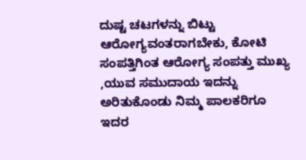ದುಷ್ಟ ಚಟಗಳನ್ನು ಬಿಟ್ಟು ಆರೋಗ್ಯವಂತರಾಗಬೇಕು, ಕೋಟಿ ಸಂಪತ್ತಿಗಿಂತ ಆರೋಗ್ಯ ಸಂಪತ್ತು ಮುಖ್ಯ ,ಯುವ ಸಮುದಾಯ ಇದನ್ನು ಅರಿತುಕೊಂಡು ನಿಮ್ಮ ಪಾಲಕರಿಗೂ ಇದರ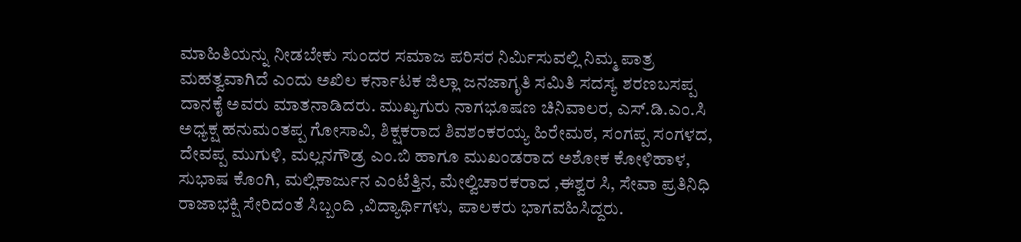ಮಾಹಿತಿಯನ್ನು ನೀಡಬೇಕು ಸುಂದರ ಸಮಾಜ ಪರಿಸರ ನಿರ್ಮಿಸುವಲ್ಲಿ ನಿಮ್ಮ ಪಾತ್ರ ಮಹತ್ವವಾಗಿದೆ ಎಂದು ಅಖಿಲ ಕರ್ನಾಟಕ ಜಿಲ್ಲಾ ಜನಜಾಗೃತಿ ಸಮಿತಿ ಸದಸ್ಯ ಶರಣಬಸಪ್ಪ ದಾನಕೈ ಅವರು ಮಾತನಾಡಿದರು. ಮುಖ್ಯಗುರು ನಾಗಭೂಷಣ ಚಿನಿವಾಲರ, ಎಸ್.ಡಿ.ಎಂ.ಸಿ ಅಧ್ಯಕ್ಷ ಹನುಮಂತಪ್ಪ ಗೋಸಾವಿ, ಶಿಕ್ಷಕರಾದ ಶಿವಶಂಕರಯ್ಯ ಹಿರೇಮಠ, ಸಂಗಪ್ಪ ಸಂಗಳದ, ದೇವಪ್ಪ ಮುಗುಳಿ, ಮಲ್ಲನಗೌಡ್ರ ಎಂ.ಬಿ ಹಾಗೂ ಮುಖಂಡರಾದ ಅಶೋಕ ಕೋಳಿಹಾಳ, ಸುಭಾಷ ಕೊಂಗಿ, ಮಲ್ಲಿಕಾರ್ಜುನ ಎಂಟೆತ್ತಿನ, ಮೇಲ್ವಿಚಾರಕರಾದ ,ಈಶ್ವರ ಸಿ, ಸೇವಾ ಪ್ರತಿನಿಧಿ ರಾಜಾಭಕ್ಷಿ ಸೇರಿದಂತೆ ಸಿಬ್ಬಂದಿ ,ವಿದ್ಯಾರ್ಥಿಗಳು, ಪಾಲಕರು ಭಾಗವಹಿಸಿದ್ದರು.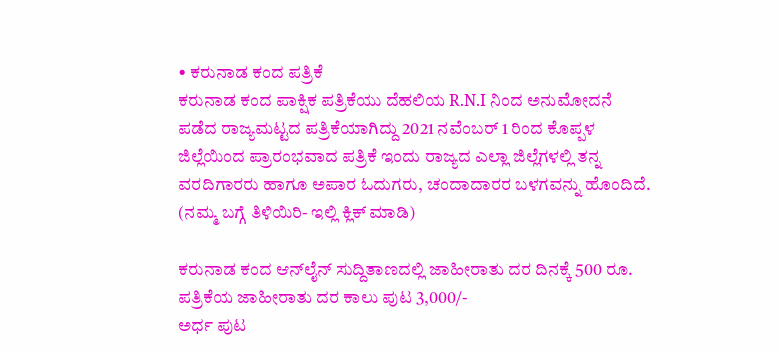• ಕರುನಾಡ ಕಂದ ಪತ್ರಿಕೆ
ಕರುನಾಡ ಕಂದ ಪಾಕ್ಷಿಕ ಪತ್ರಿಕೆಯು ದೆಹಲಿಯ R.N.I ನಿಂದ ಅನುಮೋದನೆ ಪಡೆದ ರಾಜ್ಯಮಟ್ಟದ ಪತ್ರಿಕೆಯಾಗಿದ್ದು 2021 ನವೆಂಬರ್ 1 ರಿಂದ ಕೊಪ್ಪಳ ಜಿಲ್ಲೆಯಿಂದ ಪ್ರಾರಂಭವಾದ ಪತ್ರಿಕೆ ಇಂದು ರಾಜ್ಯದ ಎಲ್ಲಾ ಜಿಲ್ಲೆಗಳಲ್ಲಿ ತನ್ನ ವರದಿಗಾರರು ಹಾಗೂ ಅಪಾರ ಓದುಗರು, ಚಂದಾದಾರರ ಬಳಗವನ್ನು ಹೊಂದಿದೆ. (ನಮ್ಮ ಬಗ್ಗೆ ತಿಳಿಯಿರಿ- ಇಲ್ಲಿ ಕ್ಲಿಕ್‌ ಮಾಡಿ)

ಕರುನಾಡ ಕಂದ ಆನ್‌ಲೈನ್‌ ಸುದ್ದಿತಾಣದಲ್ಲಿ ಜಾಹೀರಾತು ದರ ದಿನಕ್ಕೆ 500 ರೂ.
ಪತ್ರಿಕೆಯ ಜಾಹೀರಾತು ದರ ಕಾಲು ಪುಟ 3,000/-
ಅರ್ಧ ಪುಟ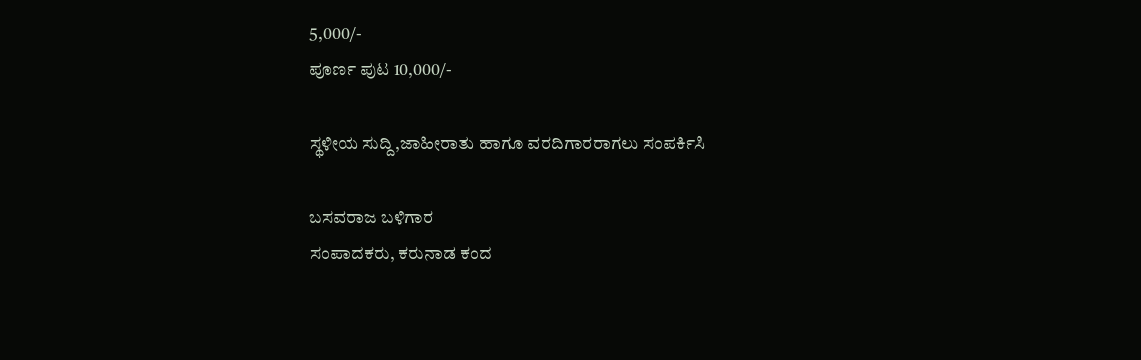5,000/-
ಪೂರ್ಣ ಪುಟ 10,000/-

ಸ್ಥಳೀಯ ಸುದ್ದಿ,ಜಾಹೀರಾತು ಹಾಗೂ ವರದಿಗಾರರಾಗಲು ಸಂಪರ್ಕಿಸಿ

ಬಸವರಾಜ ಬಳಿಗಾರ
ಸಂಪಾದಕರು, ಕರುನಾಡ ಕಂದ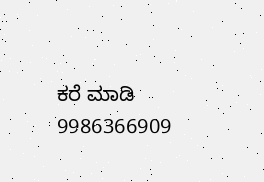ಕರೆ ಮಾಡಿ 9986366909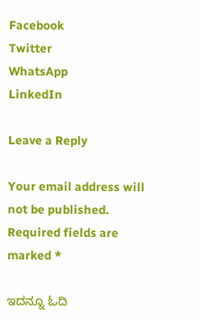Facebook
Twitter
WhatsApp
LinkedIn

Leave a Reply

Your email address will not be published. Required fields are marked *

ಇದನ್ನೂ ಓದಿ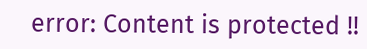error: Content is protected !!